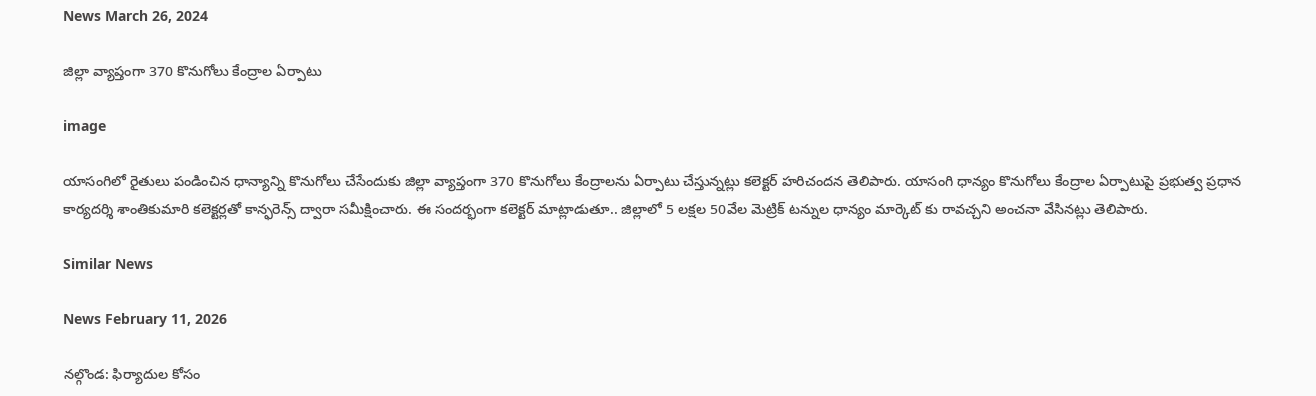News March 26, 2024

జిల్లా వ్యాప్తంగా 370 కొనుగోలు కేంద్రాల ఏర్పాటు

image

యాసంగిలో రైతులు పండించిన ధాన్యాన్ని కొనుగోలు చేసేందుకు జిల్లా వ్యాప్తంగా 370 కొనుగోలు కేంద్రాలను ఏర్పాటు చేస్తున్నట్లు కలెక్టర్ హరిచందన తెలిపారు. యాసంగి ధాన్యం కొనుగోలు కేంద్రాల ఏర్పాటుపై ప్రభుత్వ ప్రధాన కార్యదర్శి శాంతికుమారి కలెక్టర్లతో కాన్ఫరెన్స్ ద్వారా సమీక్షించారు. ఈ సందర్భంగా కలెక్టర్ మాట్లాడుతూ.. జిల్లాలో 5 లక్షల 50వేల మెట్రిక్ టన్నుల ధాన్యం మార్కెట్ కు రావచ్చని అంచనా వేసినట్లు తెలిపారు.

Similar News

News February 11, 2026

నల్గొండ: ఫిర్యాదుల కోసం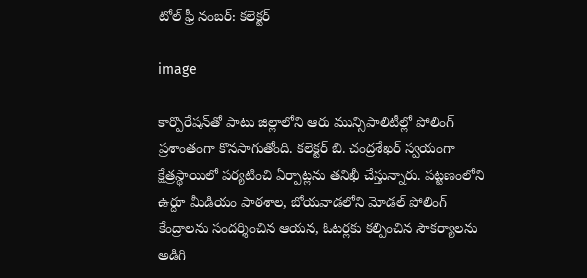టోల్ ఫ్రీ నంబర్: కలెక్టర్

image

కార్పొరేషన్‌తో పాటు జిల్లాలోని ఆరు మున్సిపాలిటీల్లో పోలింగ్ ప్రశాంతంగా కొనసాగుతోంది. కలెక్టర్ బి. చంద్రశేఖర్ స్వయంగా క్షేత్రస్థాయిలో పర్యటించి ఏర్పాట్లను తనిఖీ చేస్తున్నారు. పట్టణంలోని ఉర్దూ మీడియం పాఠశాల, బోయవాడలోని మోడల్ పోలింగ్ కేంద్రాలను సందర్శించిన ఆయన, ఓటర్లకు కల్పించిన సౌకర్యాలను అడిగి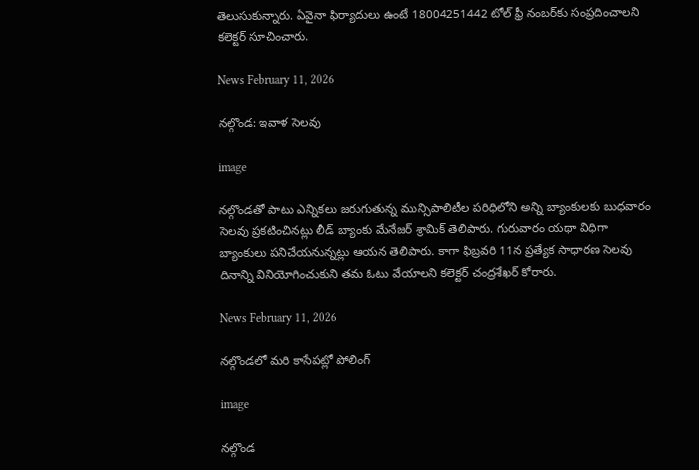తెలుసుకున్నారు. ఏవైనా ఫిర్యాదులు ఉంటే 18004251442 టోల్ ఫ్రీ నంబర్‌కు సంప్రదించాలని కలెక్టర్ సూచించారు.

News February 11, 2026

నల్గొండ: ఇవాళ సెలవు

image

నల్గొండతో పాటు ఎన్నికలు జరుగుతున్న మున్సిపాలిటీల పరిధిలోని అన్ని బ్యాంకులకు బుధవారం సెలవు ప్రకటించినట్లు లీడ్ బ్యాంకు మేనేజర్ శ్రామిక్ తెలిపారు. గురువారం యథా విధిగా బ్యాంకులు పనిచేయనున్నట్లు ఆయన తెలిపారు. కాగా ఫిబ్రవరి 11న ప్రత్యేక సాధారణ సెలవు దినాన్ని వినియోగించుకుని తమ ఓటు వేయాలని కలెక్టర్ చంద్రశేఖర్ కోరారు.

News February 11, 2026

నల్గొండలో మరి కాసేపట్లో పోలింగ్‌

image

నల్గొండ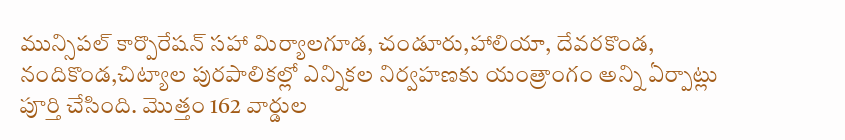మున్సిపల్ కార్పొరేషన్ సహా మిర్యాలగూడ, చండూరు,హాలియా, దేవరకొండ, నందికొండ,చిట్యాల పురపాలికల్లో ఎన్నికల నిర్వహణకు యంత్రాంగం అన్ని ఏర్పాట్లు పూర్తి చేసింది. మొత్తం 162 వార్డుల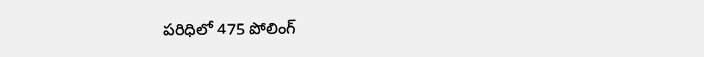పరిధిలో 475 పోలింగ్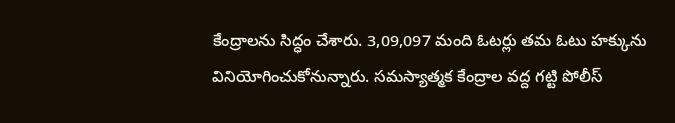కేంద్రాలను సిద్ధం చేశారు. 3,09,097 మంది ఓటర్లు తమ ఓటు హక్కును వినియోగించుకోనున్నారు. సమస్యాత్మక కేంద్రాల వద్ద గట్టి పోలీస్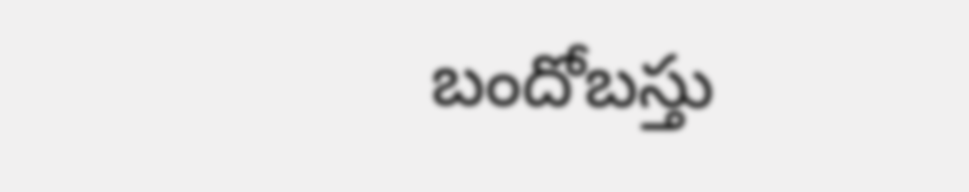బందోబస్తు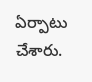ఏర్పాటు చేశారు.